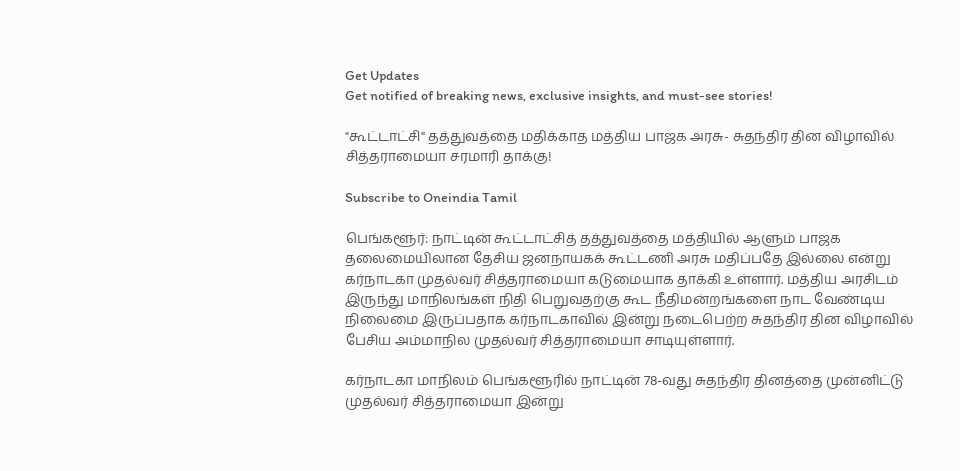Get Updates
Get notified of breaking news, exclusive insights, and must-see stories!

"கூட்டாட்சி" தத்துவத்தை மதிக்காத மத்திய பாஜக அரசு- சுதந்திர தின விழாவில் சித்தராமையா சரமாரி தாக்கு!

Subscribe to Oneindia Tamil

பெங்களூர்: நாட்டின் கூட்டாட்சித் தத்துவத்தை மத்தியில் ஆளும் பாஜக தலைமையிலான தேசிய ஜனநாயகக் கூட்டணி அரசு மதிப்பதே இல்லை என்று கர்நாடகா முதல்வர் சித்தராமையா கடுமையாக தாக்கி உள்ளார். மத்திய அரசிடம் இருந்து மாநிலங்கள் நிதி பெறுவதற்கு கூட நீதிமன்றங்களை நாட வேண்டிய நிலைமை இருப்பதாக கர்நாடகாவில் இன்று நடைபெற்ற சுதந்திர தின விழாவில் பேசிய அம்மாநில முதல்வர் சித்தராமையா சாடியுள்ளார்.

கர்நாடகா மாநிலம் பெங்களூரில் நாட்டின் 78-வது சுதந்திர தினத்தை முன்னிட்டு முதல்வர் சித்தராமையா இன்று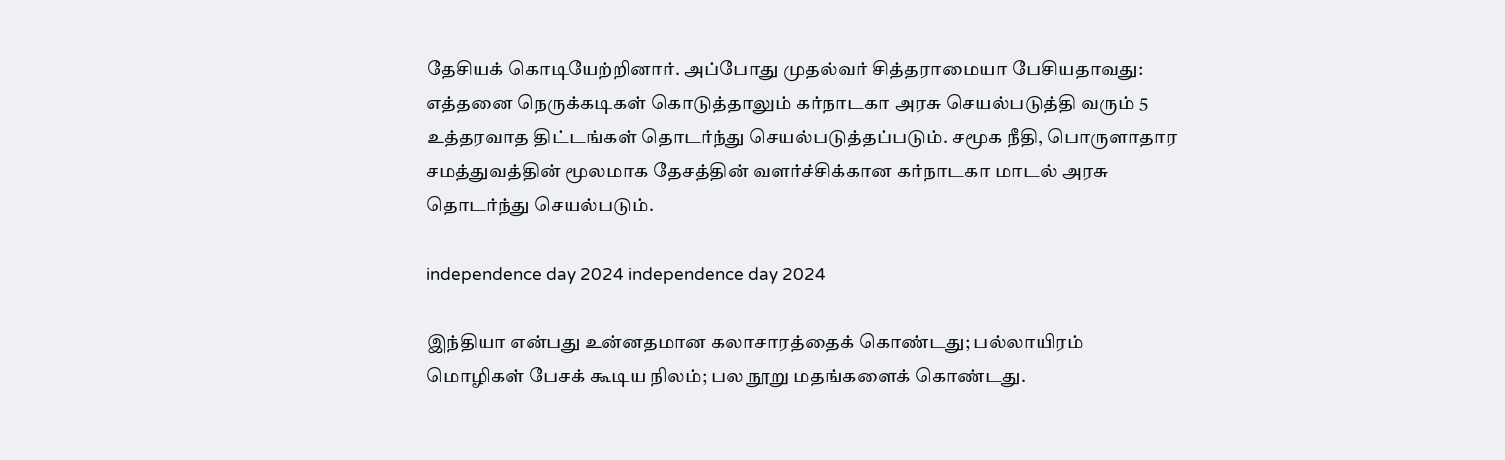தேசியக் கொடியேற்றினார். அப்போது முதல்வர் சித்தராமையா பேசியதாவது: எத்தனை நெருக்கடிகள் கொடுத்தாலும் கர்நாடகா அரசு செயல்படுத்தி வரும் 5 உத்தரவாத திட்டங்கள் தொடர்ந்து செயல்படுத்தப்படும். சமூக நீதி, பொருளாதார சமத்துவத்தின் மூலமாக தேசத்தின் வளர்ச்சிக்கான கர்நாடகா மாடல் அரசு தொடர்ந்து செயல்படும்.

independence day 2024 independence day 2024

இந்தியா என்பது உன்னதமான கலாசாரத்தைக் கொண்டது; பல்லாயிரம் மொழிகள் பேசக் கூடிய நிலம்; பல நூறு மதங்களைக் கொண்டது.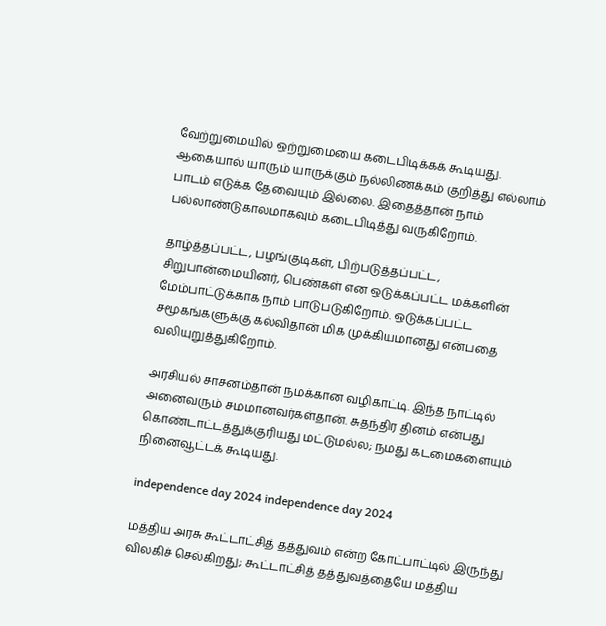வேற்றுமையில் ஒற்றுமையை கடைபிடிக்கக் கூடியது. ஆகையால் யாரும் யாருக்கும் நல்லிணக்கம் குறித்து எல்லாம் பாடம் எடுக்க தேவையும் இல்லை. இதைத்தான் நாம் பல்லாண்டுகாலமாகவும் கடைபிடித்து வருகிறோம்.

தாழ்த்தப்பட்ட, பழங்குடிகள், பிற்படுத்தப்பட்ட, சிறுபான்மையினர், பெண்கள் என ஒடுக்கப்பட்ட மக்களின் மேம்பாட்டுக்காக நாம் பாடுபடுகிறோம். ஒடுக்கப்பட்ட சமூகங்களுக்கு கல்விதான் மிக முக்கியமானது என்பதை வலியுறுத்துகிறோம்.

அரசியல் சாசனம்தான் நமக்கான வழிகாட்டி. இந்த நாட்டில் அனைவரும் சமமானவர்கள்தான். சுதந்திர தினம் என்பது கொண்டாட்டத்துக்குரியது மட்டுமல்ல; நமது கடமைகளையும் நினைவூட்டக் கூடியது.

independence day 2024 independence day 2024

மத்திய அரசு கூட்டாட்சித் தத்துவம் என்ற கோட்பாட்டில் இருந்து விலகிச் செல்கிறது; கூட்டாட்சித் தத்துவத்தையே மத்திய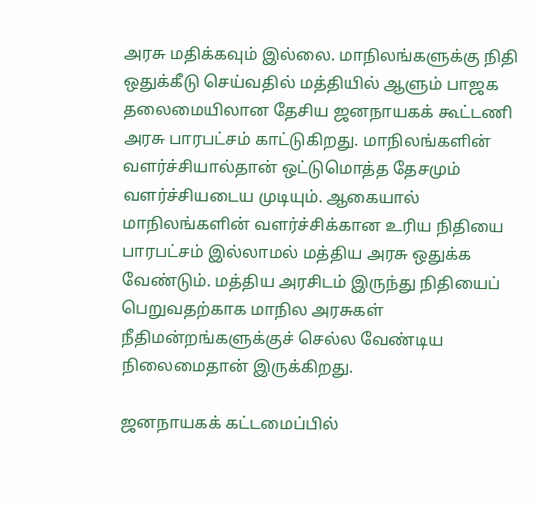அரசு மதிக்கவும் இல்லை. மாநிலங்களுக்கு நிதி ஒதுக்கீடு செய்வதில் மத்தியில் ஆளும் பாஜக தலைமையிலான தேசிய ஜனநாயகக் கூட்டணி அரசு பாரபட்சம் காட்டுகிறது. மாநிலங்களின் வளர்ச்சியால்தான் ஒட்டுமொத்த தேசமும் வளர்ச்சியடைய முடியும். ஆகையால் மாநிலங்களின் வளர்ச்சிக்கான உரிய நிதியை பாரபட்சம் இல்லாமல் மத்திய அரசு ஒதுக்க வேண்டும். மத்திய அரசிடம் இருந்து நிதியைப் பெறுவதற்காக மாநில அரசுகள் நீதிமன்றங்களுக்குச் செல்ல வேண்டிய நிலைமைதான் இருக்கிறது.

ஜனநாயகக் கட்டமைப்பில்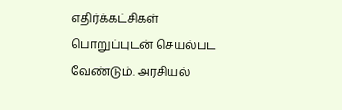எதிர்க்கட்சிகள் பொறுப்புடன் செயல்பட வேண்டும். அரசியல்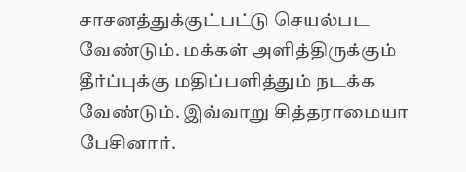சாசனத்துக்குட்பட்டு செயல்பட வேண்டும். மக்கள் அளித்திருக்கும் தீர்ப்புக்கு மதிப்பளித்தும் நடக்க வேண்டும். இவ்வாறு சித்தராமையா பேசினார்.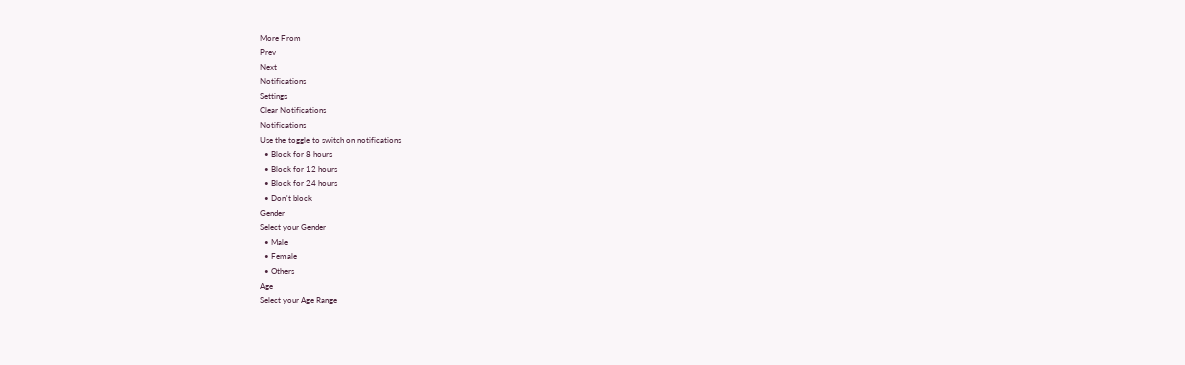More From
Prev
Next
Notifications
Settings
Clear Notifications
Notifications
Use the toggle to switch on notifications
  • Block for 8 hours
  • Block for 12 hours
  • Block for 24 hours
  • Don't block
Gender
Select your Gender
  • Male
  • Female
  • Others
Age
Select your Age Range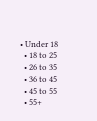• Under 18
  • 18 to 25
  • 26 to 35
  • 36 to 45
  • 45 to 55
  • 55+